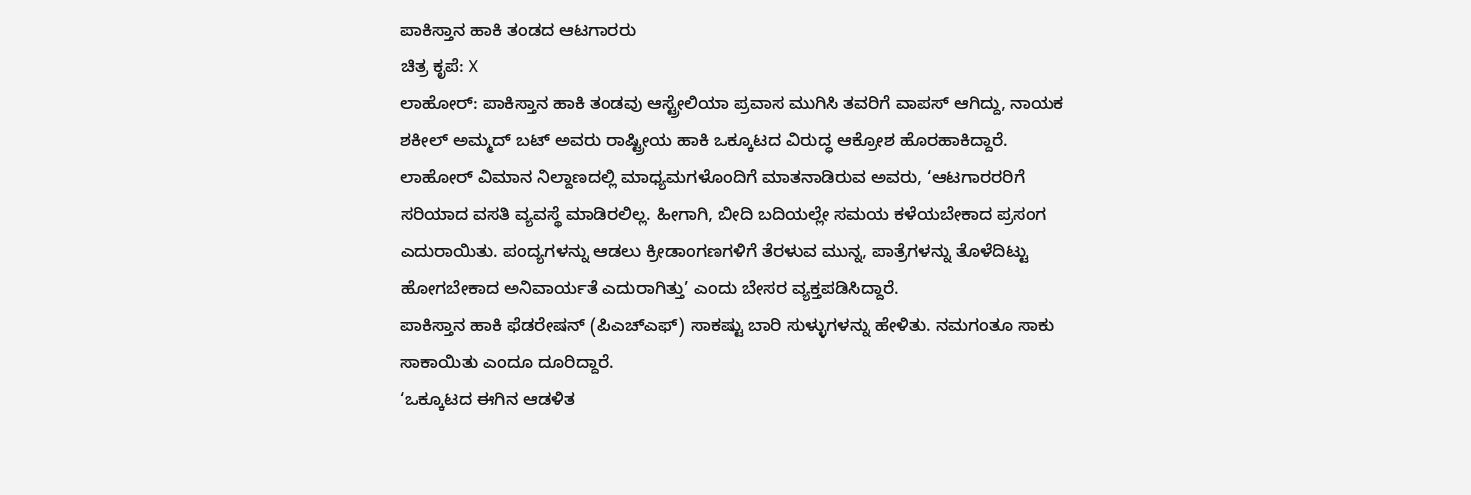ಪಾಕಿಸ್ತಾನ ಹಾಕಿ ತಂಡದ ಆಟಗಾರರು
ಚಿತ್ರ ಕೃಪೆ: X
ಲಾಹೋರ್: ಪಾಕಿಸ್ತಾನ ಹಾಕಿ ತಂಡವು ಆಸ್ಟ್ರೇಲಿಯಾ ಪ್ರವಾಸ ಮುಗಿಸಿ ತವರಿಗೆ ವಾಪಸ್ ಆಗಿದ್ದು, ನಾಯಕ ಶಕೀಲ್ ಅಮ್ಮದ್ ಬಟ್ ಅವರು ರಾಷ್ಟ್ರೀಯ ಹಾಕಿ ಒಕ್ಕೂಟದ ವಿರುದ್ಧ ಆಕ್ರೋಶ ಹೊರಹಾಕಿದ್ದಾರೆ.
ಲಾಹೋರ್ ವಿಮಾನ ನಿಲ್ದಾಣದಲ್ಲಿ ಮಾಧ್ಯಮಗಳೊಂದಿಗೆ ಮಾತನಾಡಿರುವ ಅವರು, ‘ಆಟಗಾರರರಿಗೆ ಸರಿಯಾದ ವಸತಿ ವ್ಯವಸ್ಥೆ ಮಾಡಿರಲಿಲ್ಲ. ಹೀಗಾಗಿ, ಬೀದಿ ಬದಿಯಲ್ಲೇ ಸಮಯ ಕಳೆಯಬೇಕಾದ ಪ್ರಸಂಗ ಎದುರಾಯಿತು. ಪಂದ್ಯಗಳನ್ನು ಆಡಲು ಕ್ರೀಡಾಂಗಣಗಳಿಗೆ ತೆರಳುವ ಮುನ್ನ, ಪಾತ್ರೆಗಳನ್ನು ತೊಳೆದಿಟ್ಟು ಹೋಗಬೇಕಾದ ಅನಿವಾರ್ಯತೆ ಎದುರಾಗಿತ್ತು’ ಎಂದು ಬೇಸರ ವ್ಯಕ್ತಪಡಿಸಿದ್ದಾರೆ.
ಪಾಕಿಸ್ತಾನ ಹಾಕಿ ಫೆಡರೇಷನ್ (ಪಿಎಚ್ಎಫ್) ಸಾಕಷ್ಟು ಬಾರಿ ಸುಳ್ಳುಗಳನ್ನು ಹೇಳಿತು. ನಮಗಂತೂ ಸಾಕು ಸಾಕಾಯಿತು ಎಂದೂ ದೂರಿದ್ದಾರೆ.
‘ಒಕ್ಕೂಟದ ಈಗಿನ ಆಡಳಿತ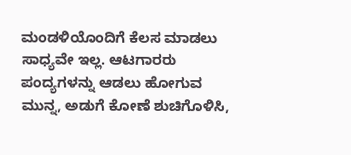ಮಂಡಳಿಯೊಂದಿಗೆ ಕೆಲಸ ಮಾಡಲು ಸಾಧ್ಯವೇ ಇಲ್ಲ. ಆಟಗಾರರು ಪಂದ್ಯಗಳನ್ನು ಆಡಲು ಹೋಗುವ ಮುನ್ನ, ಅಡುಗೆ ಕೋಣೆ ಶುಚಿಗೊಳಿಸಿ,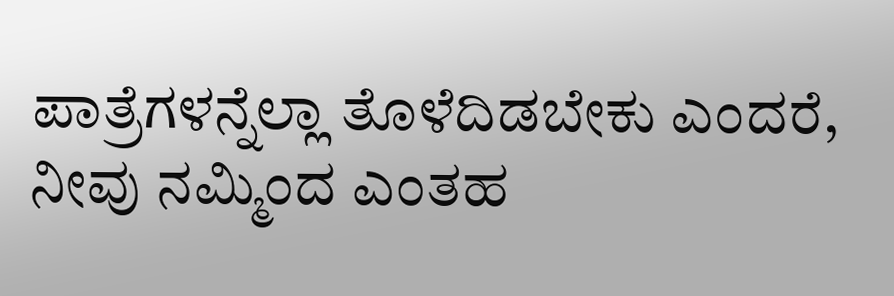ಪಾತ್ರೆಗಳನ್ನೆಲ್ಲಾ ತೊಳೆದಿಡಬೇಕು ಎಂದರೆ, ನೀವು ನಮ್ಮಿಂದ ಎಂತಹ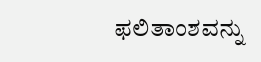ಫಲಿತಾಂಶವನ್ನು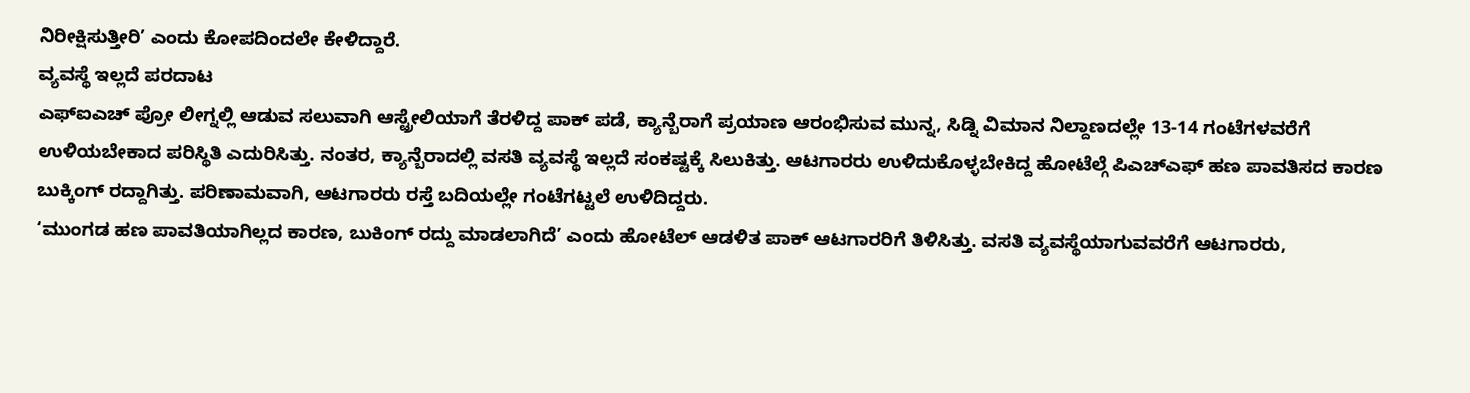ನಿರೀಕ್ಷಿಸುತ್ತೀರಿ’ ಎಂದು ಕೋಪದಿಂದಲೇ ಕೇಳಿದ್ದಾರೆ.
ವ್ಯವಸ್ಥೆ ಇಲ್ಲದೆ ಪರದಾಟ
ಎಫ್ಐಎಚ್ ಪ್ರೋ ಲೀಗ್ನಲ್ಲಿ ಆಡುವ ಸಲುವಾಗಿ ಆಸ್ಟ್ರೇಲಿಯಾಗೆ ತೆರಳಿದ್ದ ಪಾಕ್ ಪಡೆ, ಕ್ಯಾನ್ಬೆರಾಗೆ ಪ್ರಯಾಣ ಆರಂಭಿಸುವ ಮುನ್ನ, ಸಿಡ್ನಿ ವಿಮಾನ ನಿಲ್ದಾಣದಲ್ಲೇ 13-14 ಗಂಟೆಗಳವರೆಗೆ ಉಳಿಯಬೇಕಾದ ಪರಿಸ್ಥಿತಿ ಎದುರಿಸಿತ್ತು. ನಂತರ, ಕ್ಯಾನ್ಬೆರಾದಲ್ಲಿ ವಸತಿ ವ್ಯವಸ್ಥೆ ಇಲ್ಲದೆ ಸಂಕಷ್ಟಕ್ಕೆ ಸಿಲುಕಿತ್ತು. ಆಟಗಾರರು ಉಳಿದುಕೊಳ್ಳಬೇಕಿದ್ದ ಹೋಟೆಲ್ಗೆ ಪಿಎಚ್ಎಫ್ ಹಣ ಪಾವತಿಸದ ಕಾರಣ ಬುಕ್ಕಿಂಗ್ ರದ್ದಾಗಿತ್ತು. ಪರಿಣಾಮವಾಗಿ, ಆಟಗಾರರು ರಸ್ತೆ ಬದಿಯಲ್ಲೇ ಗಂಟೆಗಟ್ಟಲೆ ಉಳಿದಿದ್ದರು.
‘ಮುಂಗಡ ಹಣ ಪಾವತಿಯಾಗಿಲ್ಲದ ಕಾರಣ, ಬುಕಿಂಗ್ ರದ್ದು ಮಾಡಲಾಗಿದೆ’ ಎಂದು ಹೋಟೆಲ್ ಆಡಳಿತ ಪಾಕ್ ಆಟಗಾರರಿಗೆ ತಿಳಿಸಿತ್ತು. ವಸತಿ ವ್ಯವಸ್ಥೆಯಾಗುವವರೆಗೆ ಆಟಗಾರರು,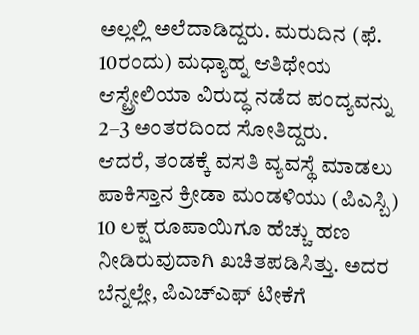ಅಲ್ಲಲ್ಲಿ ಅಲೆದಾಡಿದ್ದರು. ಮರುದಿನ (ಫೆ. 10ರಂದು) ಮಧ್ಯಾಹ್ನ ಆತಿಥೇಯ ಆಸ್ಟ್ರೇಲಿಯಾ ವಿರುದ್ಧ ನಡೆದ ಪಂದ್ಯವನ್ನು 2–3 ಅಂತರದಿಂದ ಸೋತಿದ್ದರು.
ಆದರೆ, ತಂಡಕ್ಕೆ ವಸತಿ ವ್ಯವಸ್ಥೆ ಮಾಡಲು ಪಾಕಿಸ್ತಾನ ಕ್ರೀಡಾ ಮಂಡಳಿಯು (ಪಿಎಸ್ಬಿ) 10 ಲಕ್ಷ ರೂಪಾಯಿಗೂ ಹೆಚ್ಚು ಹಣ ನೀಡಿರುವುದಾಗಿ ಖಚಿತಪಡಿಸಿತ್ತು. ಅದರ ಬೆನ್ನಲ್ಲೇ, ಪಿಎಚ್ಎಫ್ ಟೀಕೆಗೆ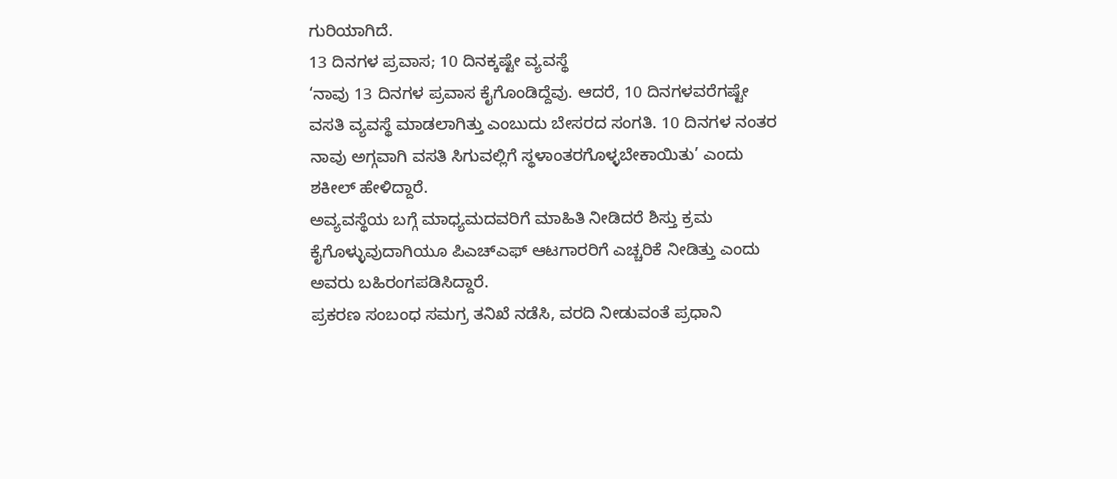ಗುರಿಯಾಗಿದೆ.
13 ದಿನಗಳ ಪ್ರವಾಸ; 10 ದಿನಕ್ಕಷ್ಟೇ ವ್ಯವಸ್ಥೆ
‘ನಾವು 13 ದಿನಗಳ ಪ್ರವಾಸ ಕೈಗೊಂಡಿದ್ದೆವು. ಆದರೆ, 10 ದಿನಗಳವರೆಗಷ್ಟೇ ವಸತಿ ವ್ಯವಸ್ಥೆ ಮಾಡಲಾಗಿತ್ತು ಎಂಬುದು ಬೇಸರದ ಸಂಗತಿ. 10 ದಿನಗಳ ನಂತರ ನಾವು ಅಗ್ಗವಾಗಿ ವಸತಿ ಸಿಗುವಲ್ಲಿಗೆ ಸ್ಥಳಾಂತರಗೊಳ್ಳಬೇಕಾಯಿತು’ ಎಂದು ಶಕೀಲ್ ಹೇಳಿದ್ದಾರೆ.
ಅವ್ಯವಸ್ಥೆಯ ಬಗ್ಗೆ ಮಾಧ್ಯಮದವರಿಗೆ ಮಾಹಿತಿ ನೀಡಿದರೆ ಶಿಸ್ತು ಕ್ರಮ ಕೈಗೊಳ್ಳುವುದಾಗಿಯೂ ಪಿಎಚ್ಎಫ್ ಆಟಗಾರರಿಗೆ ಎಚ್ಚರಿಕೆ ನೀಡಿತ್ತು ಎಂದು ಅವರು ಬಹಿರಂಗಪಡಿಸಿದ್ದಾರೆ.
ಪ್ರಕರಣ ಸಂಬಂಧ ಸಮಗ್ರ ತನಿಖೆ ನಡೆಸಿ, ವರದಿ ನೀಡುವಂತೆ ಪ್ರಧಾನಿ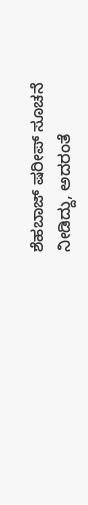ಶೆಹಬಾಜ್ ಷರೀಪ್ ಸೂಚನೆ ನೀಡಿದ್ದು, ಅದರಂತೆ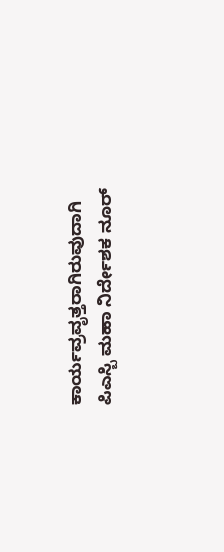ಕಾರ್ಯವ್ರವೃತ್ತರಾಗಿರುವುದಾಗಿ ಪಿಎಸ್ಬಿ ಮಹಾ ನಿರ್ದೇಶಕ ನೂರ್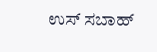ಉಸ್ ಸಬಾಹ್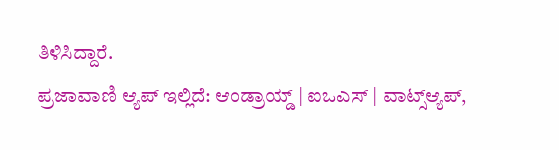ತಿಳಿಸಿದ್ದಾರೆ.
ಪ್ರಜಾವಾಣಿ ಆ್ಯಪ್ ಇಲ್ಲಿದೆ: ಆಂಡ್ರಾಯ್ಡ್ | ಐಒಎಸ್ | ವಾಟ್ಸ್ಆ್ಯಪ್,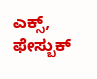ಎಕ್ಸ್, ಫೇಸ್ಬುಕ್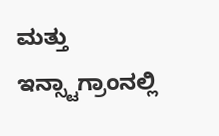ಮತ್ತು ಇನ್ಸ್ಟಾಗ್ರಾಂನಲ್ಲಿ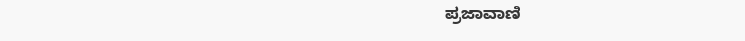ಪ್ರಜಾವಾಣಿ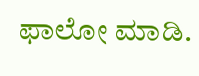ಫಾಲೋ ಮಾಡಿ.